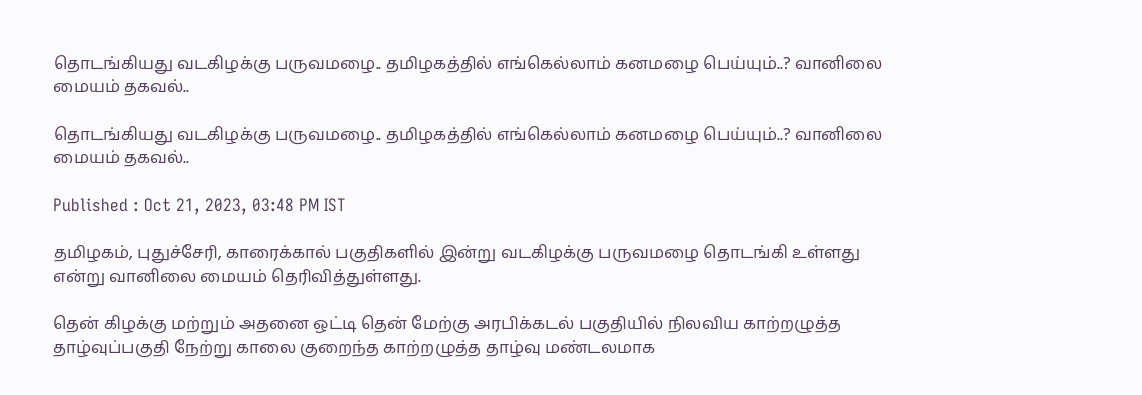தொடங்கியது வடகிழக்கு பருவமழை.. தமிழகத்தில் எங்கெல்லாம் கனமழை பெய்யும்..? வானிலை மையம் தகவல்..

தொடங்கியது வடகிழக்கு பருவமழை.. தமிழகத்தில் எங்கெல்லாம் கனமழை பெய்யும்..? வானிலை மையம் தகவல்..

Published : Oct 21, 2023, 03:48 PM IST

தமிழகம், புதுச்சேரி, காரைக்கால் பகுதிகளில் இன்று வடகிழக்கு பருவமழை தொடங்கி உள்ளது என்று வானிலை மையம் தெரிவித்துள்ளது.

தென் கிழக்கு மற்றும் அதனை ஒட்டி தென் மேற்கு அரபிக்கடல் பகுதியில் நிலவிய காற்றழுத்த தாழ்வுப்பகுதி நேற்று காலை குறைந்த காற்றழுத்த தாழ்வு மண்டலமாக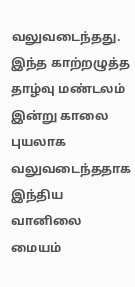வலுவடைந்தது. இந்த காற்றழுத்த தாழ்வு மண்டலம் இன்று காலை புயலாக வலுவடைந்ததாக இந்திய வானிலை மையம்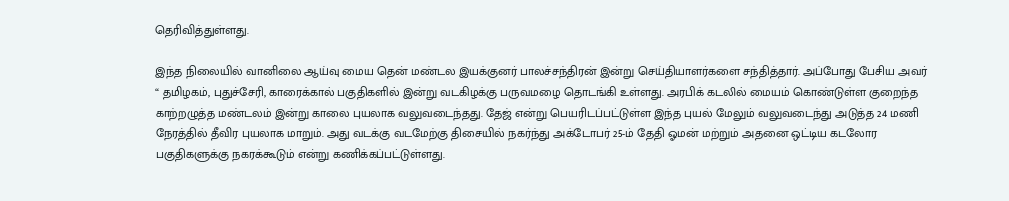தெரிவித்துள்ளது.

இந்த நிலையில் வானிலை ஆய்வு மைய தென் மண்டல இயக்குனர் பாலச்சந்திரன் இன்று செய்தியாளர்களை சந்தித்தார். அப்போது பேசிய அவர் “ தமிழகம், புதுச்சேரி, காரைக்கால் பகுதிகளில் இன்று வடகிழக்கு பருவமழை தொடங்கி உள்ளது. அரபிக் கடலில் மையம் கொண்டுள்ள குறைந்த காற்றழுத்த மண்டலம் இன்று காலை புயலாக வலுவடைந்தது. தேஜ் என்று பெயரிடப்பட்டுள்ள இந்த புயல் மேலும் வலுவடைந்து அடுத்த 24 மணி நேரத்தில் தீவிர புயலாக மாறும். அது வடக்கு வடமேற்கு திசையில் நகர்ந்து அக்டோபர் 25-ம் தேதி ஓமன் மற்றும் அதனை ஒட்டிய கடலோர பகுதிகளுக்கு நகரக்கூடும் என்று கணிக்கப்பட்டுள்ளது.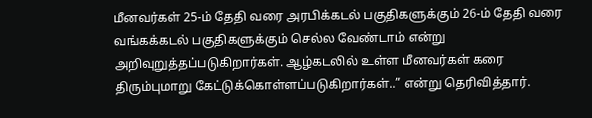மீனவர்கள் 25-ம் தேதி வரை அரபிக்கடல் பகுதிகளுக்கும் 26-ம் தேதி வரை வங்கக்கடல் பகுதிகளுக்கும் செல்ல வேண்டாம் என்று அறிவுறுத்தப்படுகிறார்கள். ஆழ்கடலில் உள்ள மீனவர்கள் கரை திரும்புமாறு கேட்டுக்கொள்ளப்படுகிறார்கள்..” என்று தெரிவித்தார்.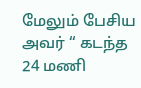மேலும் பேசிய அவர் “ கடந்த 24 மணி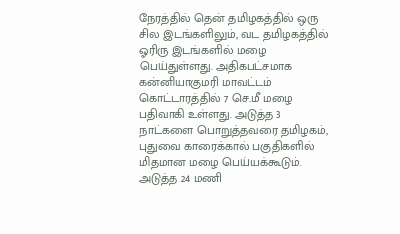நேரத்தில் தென் தமிழகத்தில் ஒரு சில இடங்களிலும், வட தமிழகத்தில் ஓரிரு இடங்களில் மழை பெய்துள்ளது. அதிகபட்சமாக கன்னியாகுமரி மாவட்டம் கொட்டாரத்தில் 7 செ.மீ மழை பதிவாகி உள்ளது. அடுத்த 3 நாட்களை பொறுத்தவரை தமிழகம், புதுவை காரைக்கால் பகுதிகளில் மிதமான மழை பெய்யக்கூடும். அடுத்த 24 மணி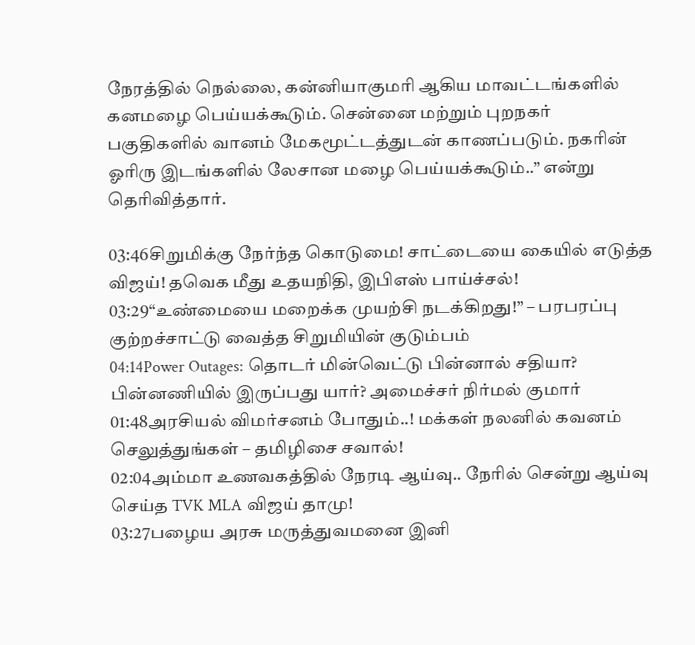நேரத்தில் நெல்லை, கன்னியாகுமரி ஆகிய மாவட்டங்களில் கனமழை பெய்யக்கூடும். சென்னை மற்றும் புறநகர் பகுதிகளில் வானம் மேகமூட்டத்துடன் காணப்படும். நகரின் ஓரிரு இடங்களில் லேசான மழை பெய்யக்கூடும்..” என்று தெரிவித்தார்.

03:46சிறுமிக்கு நேர்ந்த கொடுமை! சாட்டையை கையில் எடுத்த விஜய்! தவெக மீது உதயநிதி, இபிஎஸ் பாய்ச்சல்!
03:29“உண்மையை மறைக்க முயற்சி நடக்கிறது!” – பரபரப்பு குற்றச்சாட்டு வைத்த சிறுமியின் குடும்பம்
04:14Power Outages: தொடர் மின்வெட்டு பின்னால் சதியா? பின்னணியில் இருப்பது யார்? அமைச்சர் நிர்மல் குமார்
01:48அரசியல் விமர்சனம் போதும்..! மக்கள் நலனில் கவனம் செலுத்துங்கள் – தமிழிசை சவால்!
02:04அம்மா உணவகத்தில் நேரடி ஆய்வு.. நேரில் சென்று ஆய்வு செய்த TVK MLA விஜய் தாமு!
03:27பழைய அரசு மருத்துவமனை இனி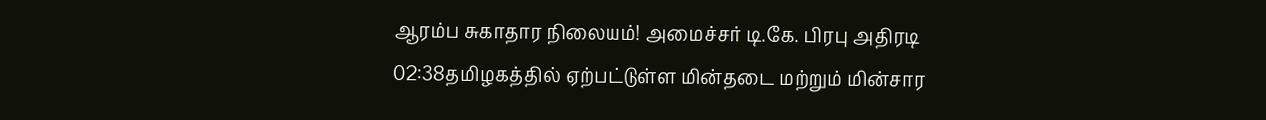ஆரம்ப சுகாதார நிலையம்! அமைச்சர் டி.கே. பிரபு அதிரடி
02:38தமிழகத்தில் ஏற்பட்டுள்ள மின்தடை மற்றும் மின்சார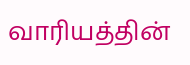வாரியத்தின்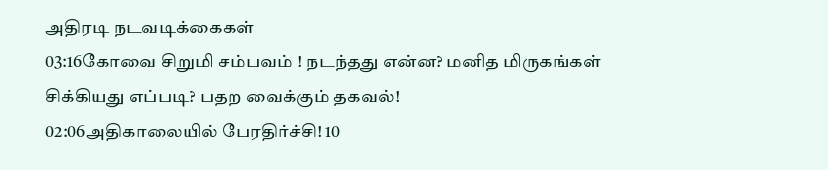அதிரடி நடவடிக்கைகள்
03:16கோவை சிறுமி சம்பவம் ! நடந்தது என்ன? மனித மிருகங்கள் சிக்கியது எப்படி? பதற வைக்கும் தகவல்!
02:06அதிகாலையில் பேரதிர்ச்சி! 10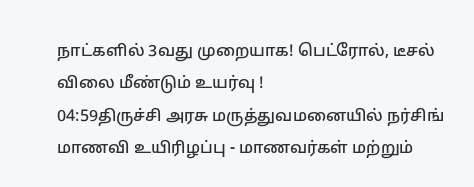நாட்களில் 3வது முறையாக! பெட்ரோல், டீசல் விலை மீண்டும் உயர்வு !
04:59திருச்சி அரசு மருத்துவமனையில் நர்சிங் மாணவி உயிரிழப்பு - மாணவர்கள் மற்றும்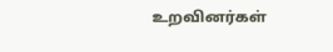உறவினர்கள்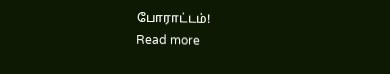போராட்டம்!
Read more